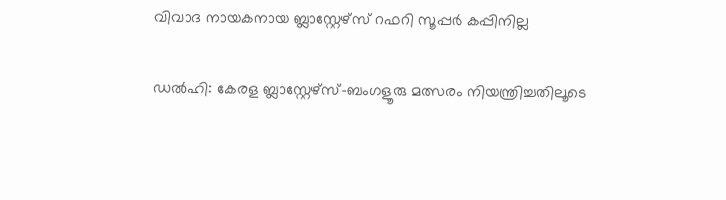വിവാദ നായകനായ ബ്ലാസ്റ്റേഴ്സ് റഫറി സൂപ്പര്‍ കപ്പിനില്ല

ഡല്‍ഹി: കേരള ബ്ലാസ്റ്റേഴ്സ്-ബംഗളൂരു മത്സരം നിയന്ത്രിച്ചതിലൂടെ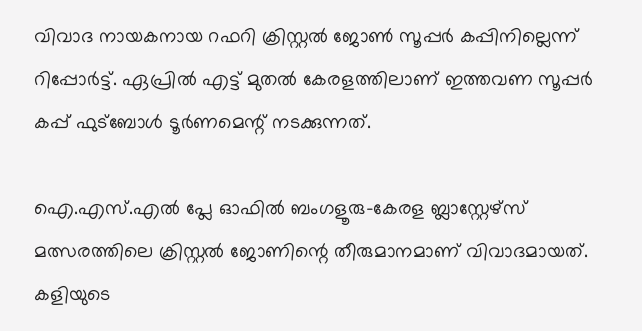വിവാദ നായകനായ റഫറി ക്രിസ്റ്റല്‍ ജോണ്‍ സൂപ്പര്‍ കപ്പിനില്ലെന്ന് റിപ്പോര്‍ട്ട്. ഏപ്രില്‍ എട്ട് മുതല്‍ കേരളത്തിലാണ് ഇത്തവണ സൂപ്പര്‍ കപ്പ് ഫുട്ബോള്‍ ടൂര്‍ണമെന്റ് നടക്കുന്നത്.

ഐ.എസ്.എല്‍ പ്ലേ ഓഫില്‍ ബംഗളൂരു-കേരള ബ്ലാസ്റ്റേഴ്സ് മത്സരത്തിലെ ക്രിസ്റ്റല്‍ ജോണിന്റെ തീരുമാനമാണ് വിവാദമായത്. കളിയുടെ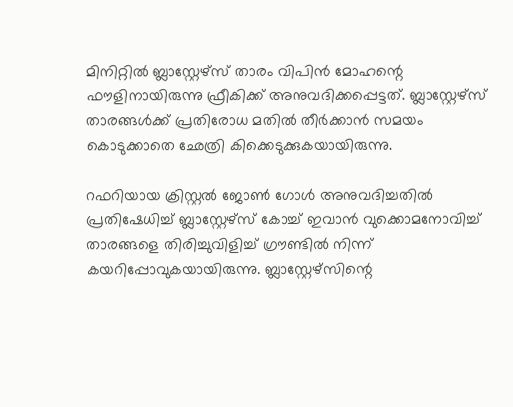മിനിറ്റില്‍ ബ്ലാസ്റ്റേഴ്സ് താരം വിപിന്‍ മോഹന്റെ ഫൗളിനായിരുന്നു ഫ്രീകിക്ക് അനുവദിക്കപ്പെട്ടത്. ബ്ലാസ്റ്റേഴ്സ് താരങ്ങള്‍ക്ക് പ്രതിരോധ മതില്‍ തീര്‍ക്കാന്‍ സമയം കൊടുക്കാതെ ഛേത്രി കിക്കെടുക്കുകയായിരുന്നു.

റഫറിയായ ക്രിസ്റ്റല്‍ ജോണ്‍ ഗോള്‍ അനുവദിച്ചതില്‍ പ്രതിഷേധിച്ച് ബ്ലാസ്റ്റേഴ്സ് കോച്ച് ഇവാന്‍ വുക്കൊമനോവിച്ച് താരങ്ങളെ തിരിച്ചുവിളിച്ച് ഗ്രൗണ്ടില്‍ നിന്ന് കയറിപ്പോവുകയായിരുന്നു. ബ്ലാസ്റ്റേഴ്സിന്റെ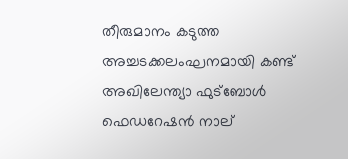തീരുമാനം കടുത്ത അച്ചടക്കലംഘനമായി കണ്ട് അഖിലേന്ത്യാ ഫുട്ബോള്‍ ഫെഡറേഷന്‍ നാല്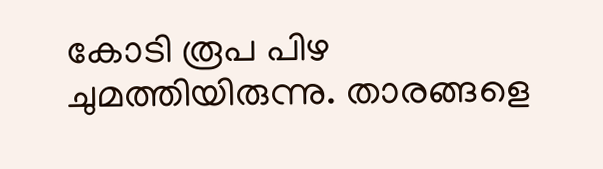കോടി രൂപ പിഴ ചുമത്തിയിരുന്നു. താരങ്ങളെ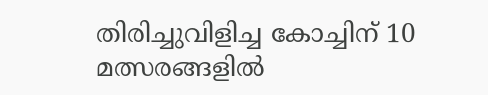തിരിച്ചുവിളിച്ച കോച്ചിന് 10 മത്സരങ്ങളില്‍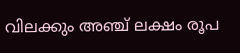വിലക്കും അഞ്ച് ലക്ഷം രൂപ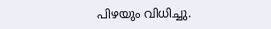പിഴയും വിധിച്ചു.